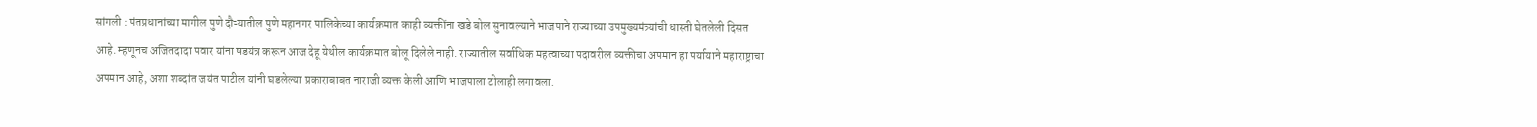सांगली : पंतप्रधानांच्या मागील पुणे दौऱ्यातील पुणे महानगर पालिकेच्या कार्यक्रमात काही व्यक्तींना खडे बोल सुनावल्याने भाजपाने राज्याच्या उपमुख्यमंत्र्यांची धास्ती घेतलेली दिसत आहे. म्हणूनच अजितदादा पवार यांना षडयंत्र करून आज देहू येथील कार्यक्रमात बोलू दिलेले नाही. राज्यातील सर्वाधिक महत्वाच्या पदावरील व्यक्तीचा अपमान हा पर्यायाने महाराष्ट्राचा अपमान आहे, अशा शब्दांत जयंत पाटील यांनी घडलेल्या प्रकाराबाबत नाराजी व्यक्त केली आणि भाजपाला टोलाही लगावला.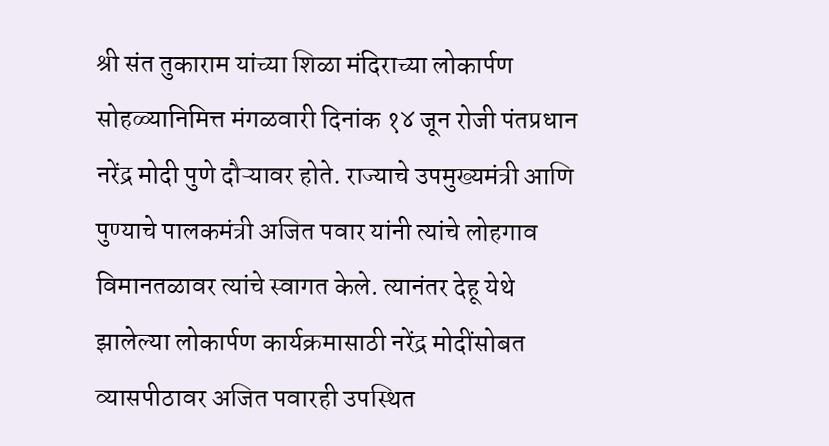श्री संत तुकाराम यांच्या शिळा मंदिराच्या लोकार्पण सोहळ्यानिमित्त मंगळवारी दिनांक १४ जून रोजी पंतप्रधान नरेंद्र मोदी पुणे दौऱ्यावर होते. राज्याचे उपमुख्यमंत्री आणि पुण्याचे पालकमंत्री अजित पवार यांनी त्यांचे लोहगाव विमानतळावर त्यांचे स्वागत केले. त्यानंतर देहू येथे झालेल्या लोकार्पण कार्यक्रमासाठी नरेंद्र मोदींसोबत व्यासपीठावर अजित पवारही उपस्थित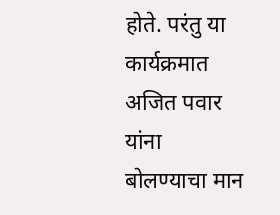होते. परंतु या कार्यक्रमात अजित पवार यांना बोलण्याचा मान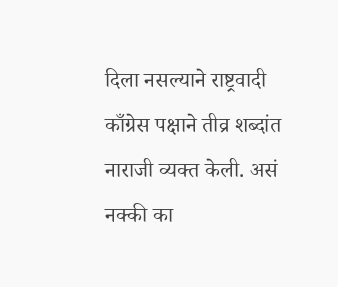दिला नसल्याने राष्ट्रवादी काँग्रेस पक्षाने तीव्र शब्दांत नाराजी व्यक्त केली. असं नक्की का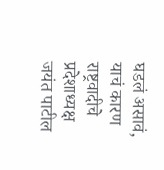घडलं असावं, याचं कारण राष्ट्रवादीचे प्रदेशाध्यक्ष जयंत पाटील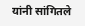यांनी सांगितले